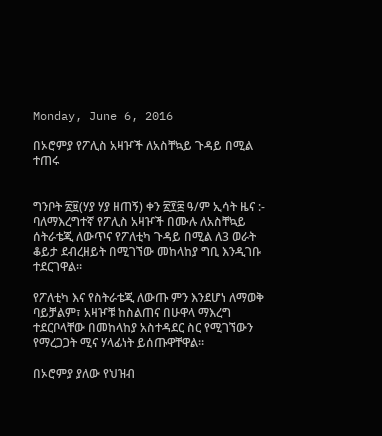Monday, June 6, 2016

በኦሮምያ የፖሊስ አዛዦች ለአስቸኳይ ጉዳይ በሚል ተጠሩ


ግንቦት ፳፱(ሃያ ሃያ ዘጠኝ) ቀን ፳፻፰ ዓ/ም ኢሳት ዜና :- ባለማእረግተኛ የፖሊስ አዛዦች በሙሉ ለአስቸኳይ ሰትራቴጂ ለውጥና የፖለቲካ ጉዳይ በሚል ለ3 ወራት ቆይታ ደብረዘይት በሚገኘው መከላከያ ግቢ እንዲገቡ ተደርገዋል።

የፖለቲካ እና የስትራቴጂ ለውጡ ምን እንደሆነ ለማወቅ ባይቻልም፣ አዛዦቹ ከስልጠና በሁዋላ ማእረግ ተደርቦላቸው በመከላከያ አስተዳደር ስር የሚገኘውን የማረጋጋት ሚና ሃላፊነት ይሰጡዋቸዋል።

በኦሮምያ ያለው የህዝብ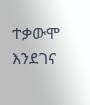ተቃውሞ እንደገና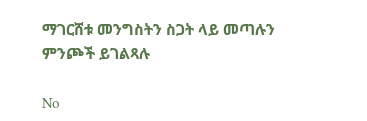ማገርሸቱ መንግስትን ስጋት ላይ መጣሉን ምንጮች ይገልጻሉ

No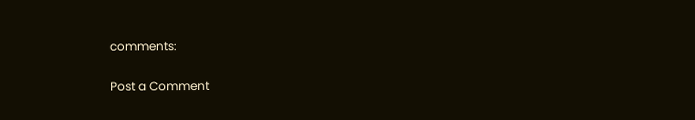comments:

Post a Comment